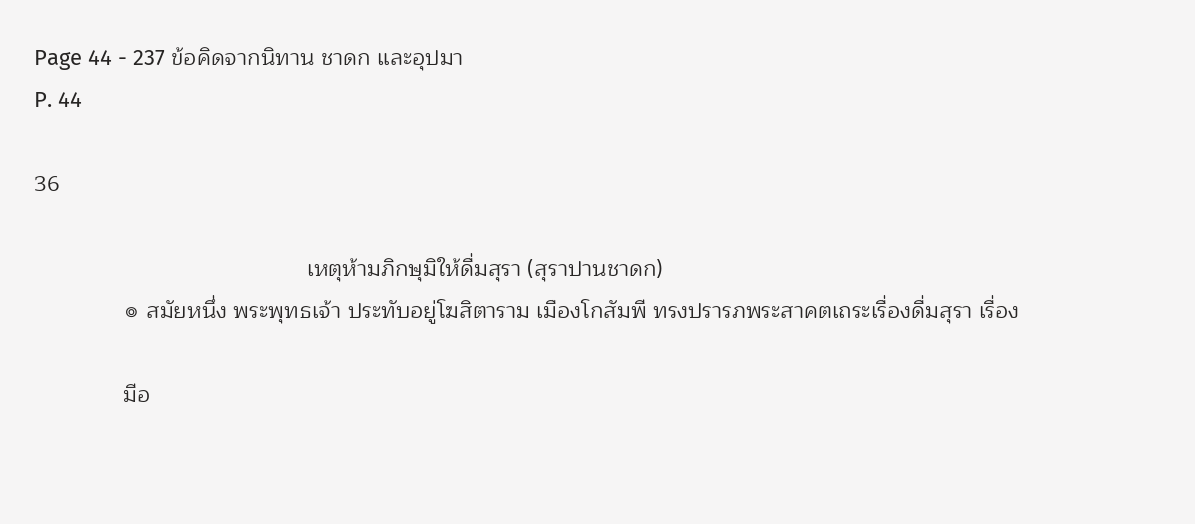Page 44 - 237 ข้อคิดจากนิทาน ชาดก และอุปมา
P. 44

36

                                           เหตุห้ามภิกษุมิให้ดื่มสุรา (สุราปานชาดก)
              ๏ สมัยหนึ่ง พระพุทธเจ้า ประทับอยู่โฆสิตาราม เมืองโกสัมพี ทรงปรารภพระสาคตเถระเรื่องดื่มสุรา เรื่อง

              มีอ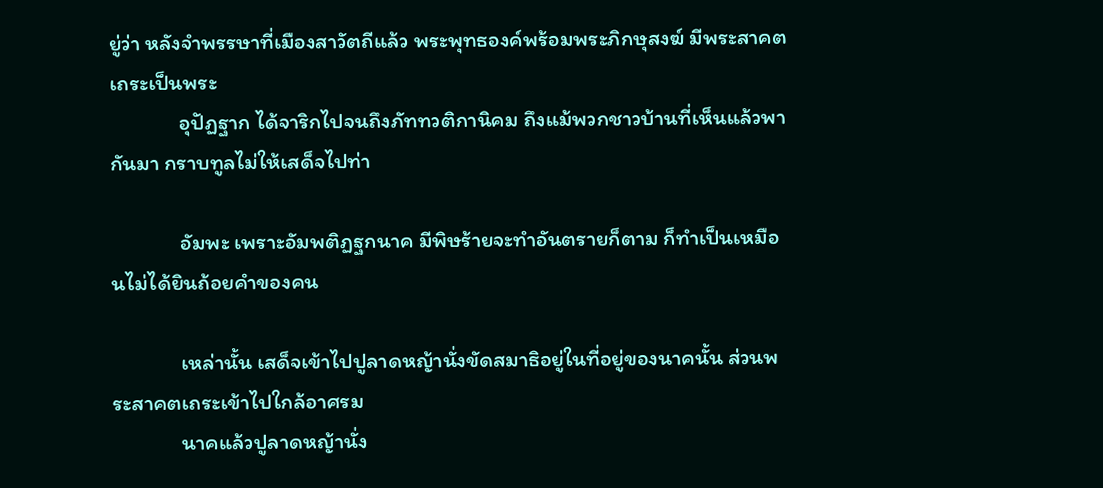ยู่ว่า หลังจำพรรษาที่เมืองสาวัตถีแล้ว พระพุทธองค์พร้อมพระภิกษุสงฆ์ มีพระสาคตเถระเป็นพระ
              อุปัฏฐาก ได้จาริกไปจนถึงภัททวติกานิคม ถึงแม้พวกชาวบ้านที่เห็นแล้วพากันมา กราบทูลไม่ให้เสด็จไปท่า

              อัมพะ เพราะอัมพติฏฐกนาค มีพิษร้ายจะทำอันตรายก็ตาม ก็ทำเป็นเหมือนไม่ได้ยินถ้อยคำของคน

              เหล่านั้น เสด็จเข้าไปปูลาดหญ้านั่งขัดสมาธิอยู่ในที่อยู่ของนาคนั้น ส่วนพระสาคตเถระเข้าไปใกล้อาศรม
              นาคแล้วปูลาดหญ้านั่ง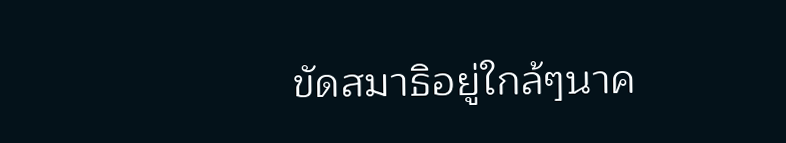ขัดสมาธิอยู่ใกล้ๆนาค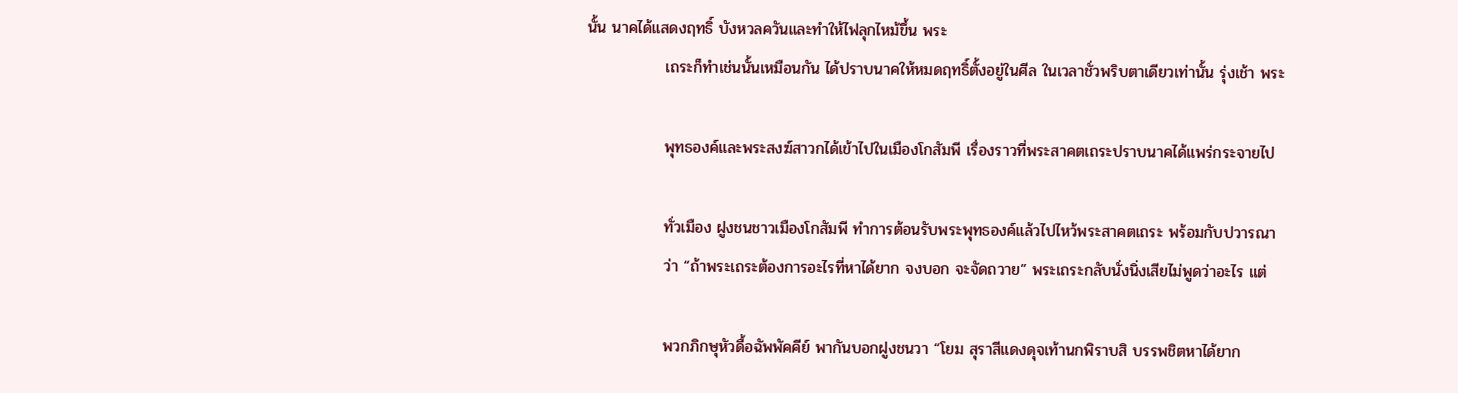นั้น นาคได้แสดงฤทธิ์ บังหวลควันและทำให้ไฟลุกไหม้ขึ้น พระ
              เถระก็ทำเช่นนั้นเหมือนกัน ได้ปราบนาคให้หมดฤทธิ์ตั้งอยู่ในศีล ในเวลาชั่วพริบตาเดียวเท่านั้น รุ่งเช้า พระ

              พุทธองค์และพระสงฆ์สาวกได้เข้าไปในเมืองโกสัมพี เรื่องราวที่พระสาคตเถระปราบนาคได้แพร่กระจายไป

              ทั่วเมือง ฝูงชนชาวเมืองโกสัมพี ทำการต้อนรับพระพุทธองค์แล้วไปไหว้พระสาคตเถระ พร้อมกับปวารณา
              ว่า “ถ้าพระเถระต้องการอะไรที่หาได้ยาก จงบอก จะจัดถวาย” พระเถระกลับนั่งนิ่งเสียไม่พูดว่าอะไร แต่

              พวกภิกษุหัวดื้อฉัพพัคคีย์ พากันบอกฝูงชนวา “โยม สุราสีแดงดุจเท้านกพิราบสิ บรรพชิตหาได้ยาก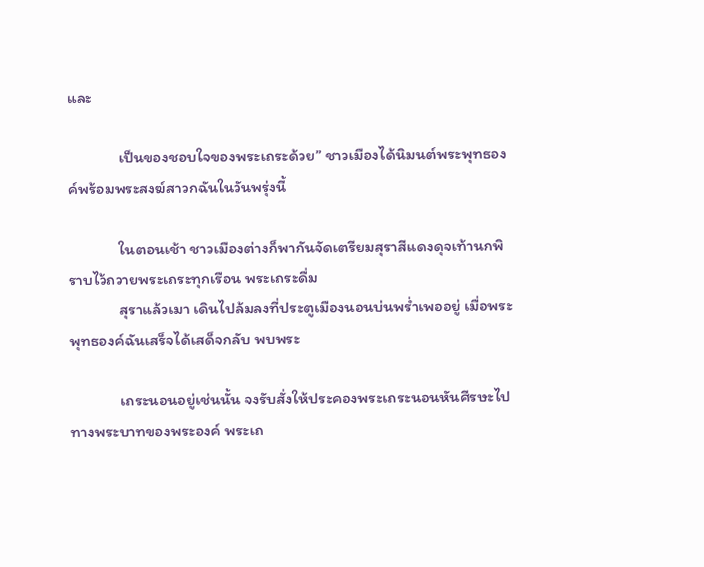และ

              เป็นของชอบใจของพระเถระด้วย” ชาวเมืองได้นิมนต์พระพุทธองค์พร้อมพระสงฆ์สาวกฉันในวันพรุ่งนี้

              ในตอนเช้า ชาวเมืองต่างก็พากันจัดเตรียมสุราสีแดงดุจเท้านกพิราบไว้ถวายพระเถระทุกเรือน พระเถระดื่ม
              สุราแล้วเมา เดินไปล้มลงที่ประตูเมืองนอนบ่นพร่ำเพออยู่ เมื่อพระพุทธองค์ฉันเสร็จได้เสด็จกลับ พบพระ

              เถระนอนอยู่เช่นนั้น จงรับสั่งให้ประคองพระเถระนอนหันศีรษะไปทางพระบาทของพระองค์ พระเถ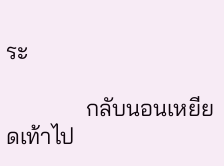ระ

              กลับนอนเหยียดเท้าไป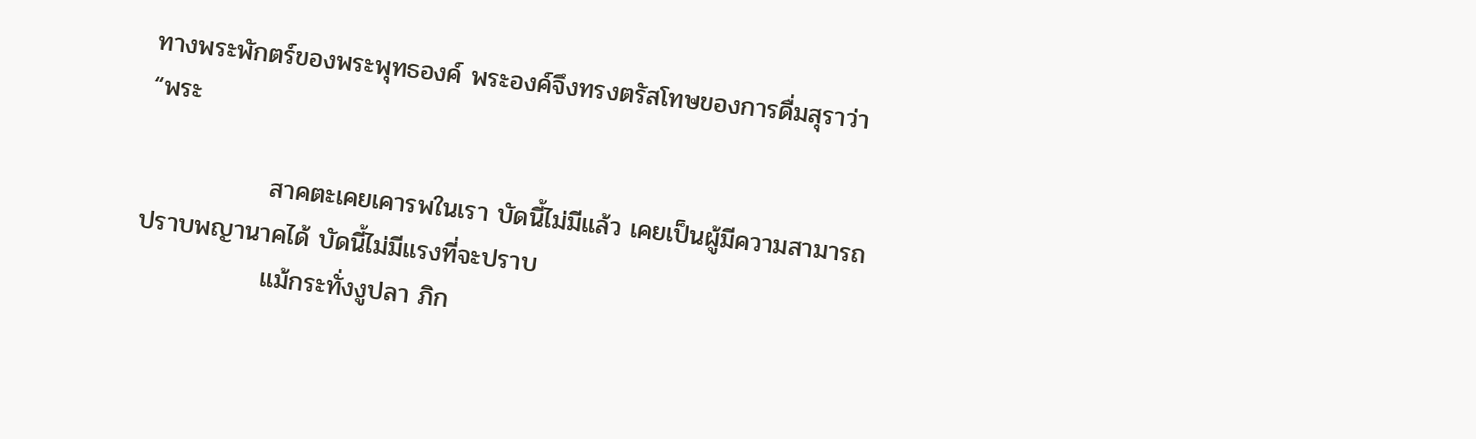ทางพระพักตร์ของพระพุทธองค์ พระองค์จึงทรงตรัสโทษของการดื่มสุราว่า “พระ

              สาคตะเคยเคารพในเรา บัดนี้ไม่มีแล้ว เคยเป็นผู้มีความสามารถปราบพญานาคได้ บัดนี้ไม่มีแรงที่จะปราบ
              แม้กระทั่งงูปลา ภิก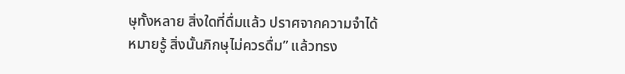ษุทั้งหลาย สิ่งใดที่ดื่มแล้ว ปราศจากความจำได้หมายรู้ สิ่งนั้นภิกษุไม่ควรดื่ม” แล้วทรง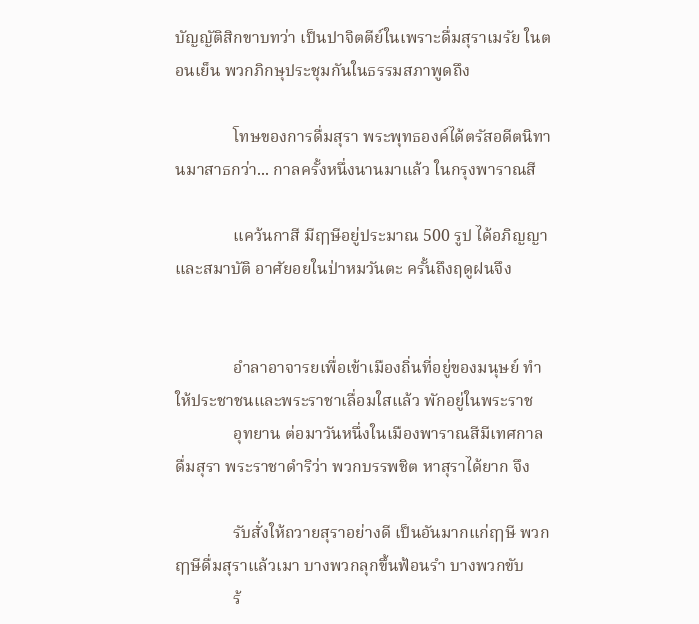บัญญัติสิกขาบทว่า เป็นปาจิตตีย์ในเพราะดื่มสุราเมรัย ในตอนเย็น พวกภิกษุประชุมกันในธรรมสภาพูดถึง

              โทษของการดื่มสุรา พระพุทธองค์ได้ตรัสอดีตนิทานมาสาธกว่า... กาลครั้งหนึ่งนานมาแล้ว ในกรุงพาราณสี

              แคว้นกาสี มีฤๅษีอยู่ประมาณ 500 รูป ได้อภิญญาและสมาบัติ อาศัยอยในป่าหมวันตะ ครั้นถึงฤดูฝนจึง


              อำลาอาจารยเพื่อเข้าเมืองถิ่นที่อยู่ของมนุษย์ ทำให้ประชาชนและพระราชาเลื่อมใสแล้ว พักอยู่ในพระราช
              อุทยาน ต่อมาวันหนึ่งในเมืองพาราณสีมีเทศกาลดื่มสุรา พระราชาดำริว่า พวกบรรพชิต หาสุราได้ยาก จึง

              รับสั่งให้ถวายสุราอย่างดี เป็นอันมากแก่ฤๅษี พวกฤๅษีดื่มสุราแล้วเมา บางพวกลุกขึ้นฟ้อนรำ บางพวกขับ
              ร้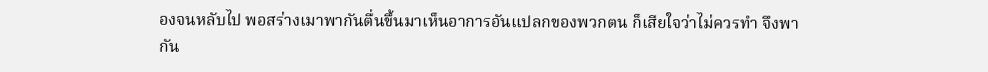องจนหลับไป พอสร่างเมาพากันตื่นขึ้นมาเห็นอาการอันแปลกของพวกตน ก็เสียใจว่าไม่ควรทำ จึงพากัน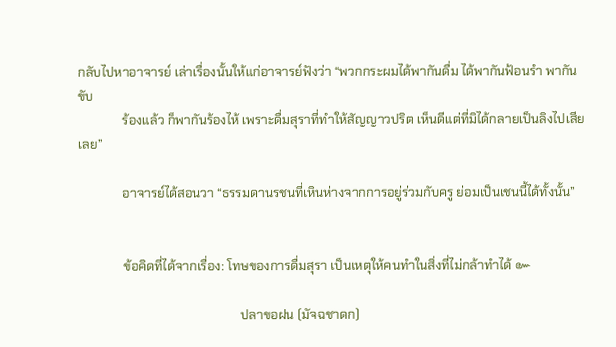กลับไปหาอาจารย์ เล่าเรื่องนั้นให้แก่อาจารย์ฟังว่า “พวกกระผมได้พากันดื่ม ได้พากันฟ้อนรำ พากันขับ
              ร้องแล้ว ก็พากันร้องไห้ เพราะดื่มสุราที่ทำให้สัญญาวปริต เห็นดีแต่ที่มิได้กลายเป็นลิงไปเสียเลย”

              อาจารย์ได้สอนวา “ธรรมดานรชนที่เหินห่างจากการอยู่ร่วมกับครู ย่อมเป็นเชนนี้ได้ทั้งนั้น”


              ข้อคิดที่ได้จากเรื่อง: โทษของการดื่มสุรา เป็นเหตุให้คนทำในสิ่งที่ไม่กล้าทำได้ ๛

                                                   ปลาขอฝน (มัจฉชาดก)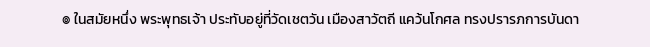๏ ในสมัยหนึ่ง พระพุทธเจ้า ประทับอยู่ที่วัดเชตวัน เมืองสาวัตถี แคว้นโกศล ทรงปรารภการบันดา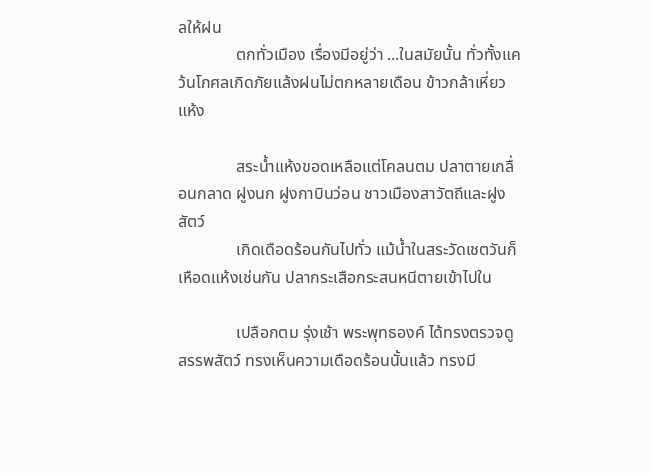ลให้ฝน
              ตกทั่วเมือง เรื่องมีอยู่ว่า ...ในสมัยนั้น ทั่วทั้งแคว้นโกศลเกิดภัยแล้งฝนไม่ตกหลายเดือน ข้าวกล้าเหี่ยวแห้ง

              สระน้ำแห้งขอดเหลือแต่โคลนตม ปลาตายเกลื่อนกลาด ฝูงนก ฝูงกาบินว่อน ชาวเมืองสาวัตถีและฝูงสัตว์
              เกิดเดือดร้อนกันไปทั่ว แม้น้ำในสระวัดเชตวันก็เหือดแห้งเช่นกัน ปลากระเสือกระสนหนีตายเข้าไปใน

              เปลือกตม รุ่งเช้า พระพุทธองค์ ได้ทรงตรวจดูสรรพสัตว์ ทรงเห็นความเดือดร้อนนั้นแล้ว ทรงมี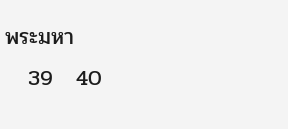พระมหา
   39   40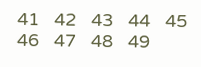41   42   43   44   45   46   47   48   49